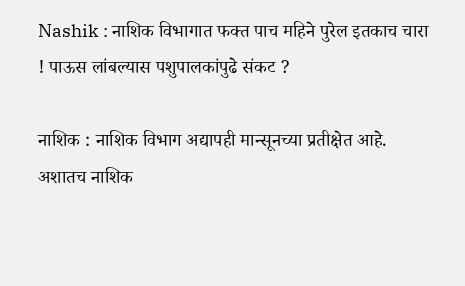Nashik : नाशिक विभागात फक्त पाच महिने पुरेल इतकाच चारा ! पाऊस लांबल्यास पशुपालकांपुढे संकट ?

नाशिक : नाशिक विभाग अद्यापही मान्सूनच्या प्रतीक्षेत आहे. अशातच नाशिक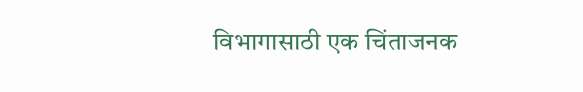विभागासाठी एक चिंताजनक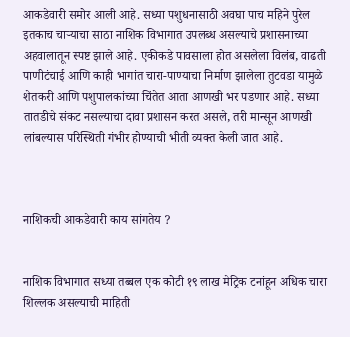आकडेवारी समोर आली आहे. सध्या पशुधनासाठी अवघा पाच महिने पुरेल इतकाच चाऱ्याचा साठा नाशिक विभागात उपलब्ध असल्याचे प्रशासनाच्या अहवालातून स्पष्ट झाले आहे. एकीकडे पावसाला होत असलेला विलंब, वाढती पाणीटंचाई आणि काही भागांत चारा-पाण्याचा निर्माण झालेला तुटवडा यामुळे शेतकरी आणि पशुपालकांच्या चिंतेत आता आणखी भर पडणार आहे. सध्या तातडीचे संकट नसल्याचा दावा प्रशासन करत असले, तरी मान्सून आणखी लांबल्यास परिस्थिती गंभीर होण्याची भीती व्यक्त केली जात आहे.



नाशिकची आकडेवारी काय सांगतेय ?


नाशिक विभागात सध्या तब्बल एक कोटी १९ लाख मेट्रिक टनांहून अधिक चारा शिल्लक असल्याची माहिती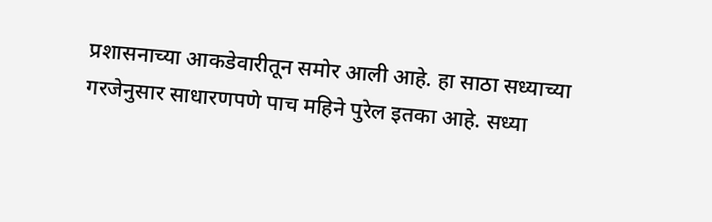प्रशासनाच्या आकडेवारीतून समोर आली आहे. हा साठा सध्याच्या गरजेनुसार साधारणपणे पाच महिने पुरेल इतका आहे. सध्या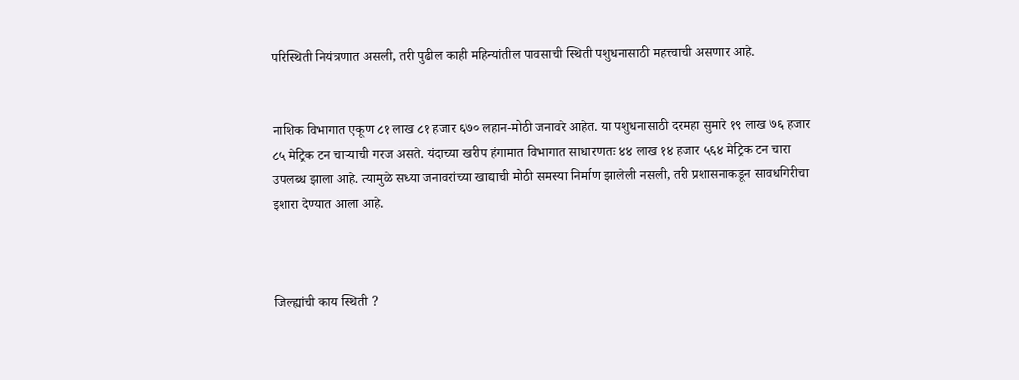परिस्थिती नियंत्रणात असली, तरी पुढील काही महिन्यांतील पावसाची स्थिती पशुधनासाठी महत्त्वाची असणार आहे.


नाशिक विभागात एकूण ८१ लाख ८१ हजार ६७० लहान-मोठी जनावरे आहेत. या पशुधनासाठी दरमहा सुमारे १९ लाख ७६ हजार ८५ मेट्रिक टन चाऱ्याची गरज असते. यंदाच्या खरीप हंगामात विभागात साधारणतः ४४ लाख १४ हजार ५६४ मेट्रिक टन चारा उपलब्ध झाला आहे. त्यामुळे सध्या जनावरांच्या खाद्याची मोठी समस्या निर्माण झालेली नसली, तरी प्रशासनाकडून सावधगिरीचा इशारा देण्यात आला आहे.



जिल्ह्यांची काय स्थिती ?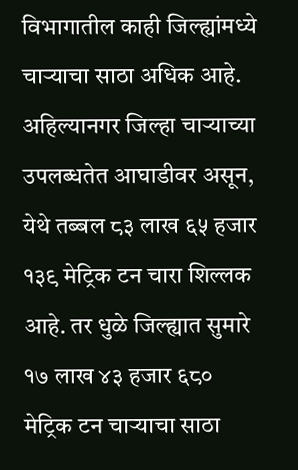विभागातील काही जिल्ह्यांमध्ये चाऱ्याचा साठा अधिक आहे. अहिल्यानगर जिल्हा चाऱ्याच्या उपलब्धतेत आघाडीवर असून, येथे तब्बल ८३ लाख ६५ हजार १३९ मेट्रिक टन चारा शिल्लक आहे. तर धुळे जिल्ह्यात सुमारे १७ लाख ४३ हजार ६८० मेट्रिक टन चाऱ्याचा साठा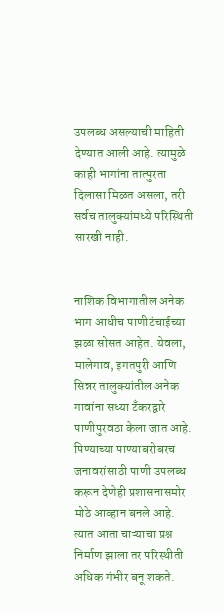उपलब्ध असल्याची माहिती देण्यात आली आहे. त्यामुळे काही भागांना तात्पुरता दिलासा मिळत असला, तरी सर्वच तालुक्यांमध्ये परिस्थिती सारखी नाही.


नाशिक विभागातील अनेक भाग आधीच पाणीटंचाईच्या झळा सोसत आहेत. येवला, मालेगाव, इगतपुरी आणि सिन्नर तालुक्यांतील अनेक गावांना सध्या टँकरद्वारे पाणीपुरवठा केला जात आहे. पिण्याच्या पाण्याबरोबरच जनावरांसाठी पाणी उपलब्ध करून देणेही प्रशासनासमोर मोठे आव्हान बनले आहे. त्यात आता चाऱ्याचा प्रश्न निर्माण झाला तर परिस्थीती अधिक गंभीर बनू शकते.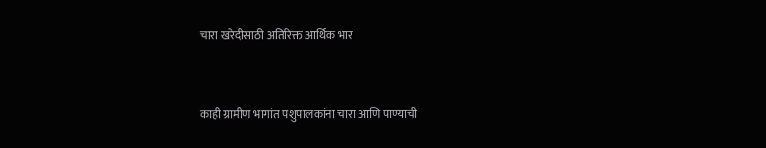चारा खरेदीसाठी अतिरिक्त आर्थिक भार


काही ग्रामीण भागांत पशुपालकांना चारा आणि पाण्याची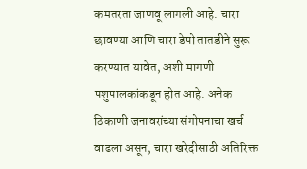कमतरता जाणवू लागली आहे. चारा छावण्या आणि चारा डेपो तातडीने सुरू करण्यात यावेत, अशी मागणी पशुपालकांकडून होत आहे. अनेक ठिकाणी जनावरांच्या संगोपनाचा खर्च वाढला असून, चारा खरेदीसाठी अतिरिक्त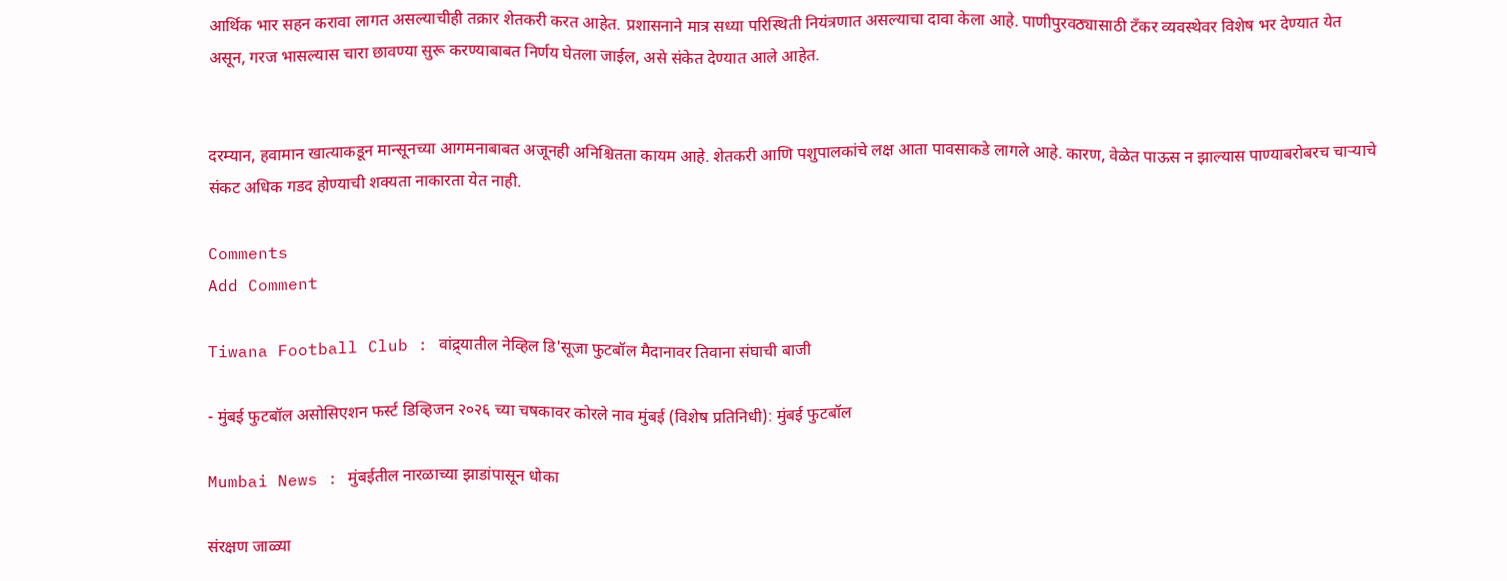आर्थिक भार सहन करावा लागत असल्याचीही तक्रार शेतकरी करत आहेत. प्रशासनाने मात्र सध्या परिस्थिती नियंत्रणात असल्याचा दावा केला आहे. पाणीपुरवठ्यासाठी टँकर व्यवस्थेवर विशेष भर देण्यात येत असून, गरज भासल्यास चारा छावण्या सुरू करण्याबाबत निर्णय घेतला जाईल, असे संकेत देण्यात आले आहेत.


दरम्यान, हवामान खात्याकडून मान्सूनच्या आगमनाबाबत अजूनही अनिश्चितता कायम आहे. शेतकरी आणि पशुपालकांचे लक्ष आता पावसाकडे लागले आहे. कारण, वेळेत पाऊस न झाल्यास पाण्याबरोबरच चाऱ्याचे संकट अधिक गडद होण्याची शक्यता नाकारता येत नाही.

Comments
Add Comment

Tiwana Football Club : वांद्र्यातील नेव्हिल डि'सूजा फुटबॉल मैदानावर तिवाना संघाची बाजी

- मुंबई फुटबॉल असोसिएशन फर्स्ट डिव्हिजन २०२६ च्या चषकावर कोरले नाव मुंबई (विशेष प्रतिनिधी): मुंबई फुटबॉल

Mumbai News : मुंबईतील नारळाच्या झाडांपासून धोका

संरक्षण जाळ्या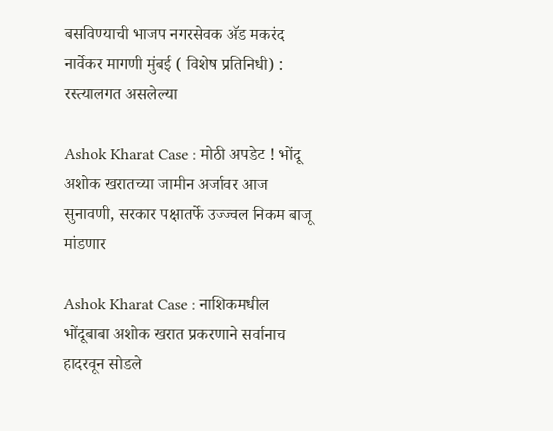बसविण्याची भाजप नगरसेवक अ‍ॅड मकरंद नार्वेकर मागणी मुंबई ( विशेष प्रतिनिधी) : रस्त्यालगत असलेल्या

Ashok Kharat Case : मोठी अपडेट ! भोंदू अशोक खरातच्या जामीन अर्जावर आज सुनावणी, सरकार पक्षातर्फे उज्ज्वल निकम बाजू मांडणार

Ashok Kharat Case : नाशिकमधील भोंदूबाबा अशोक खरात प्रकरणाने सर्वानाच हादरवून सोडले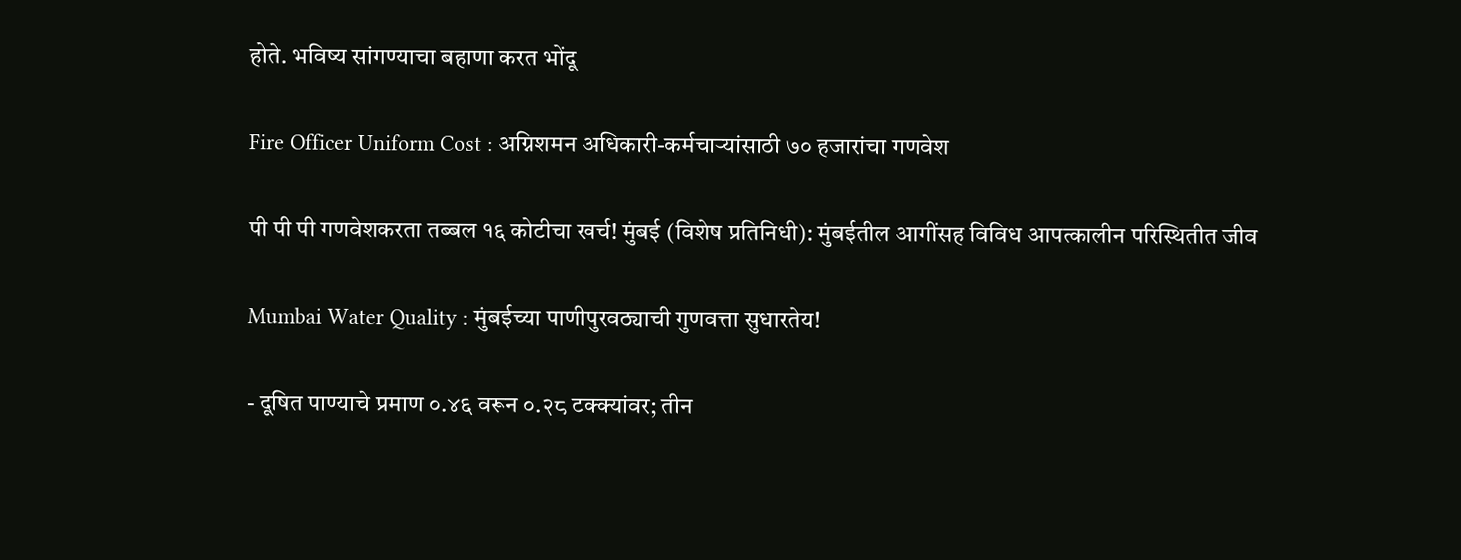होते. भविष्य सांगण्याचा बहाणा करत भोंदू

Fire Officer Uniform Cost : अग्निशमन अधिकारी-कर्मचाऱ्यांसाठी ७० हजारांचा गणवेश

पी पी पी गणवेशकरता तब्बल १६ कोटीचा खर्च! मुंबई (विशेष प्रतिनिधी): मुंबईतील आगींसह विविध आपत्कालीन परिस्थितीत जीव

Mumbai Water Quality : मुंबईच्या पाणीपुरवठ्याची गुणवत्ता सुधारतेय!

- दूषित पाण्याचे प्रमाण ०.४६ वरून ०.२८ टक्क्यांवर; तीन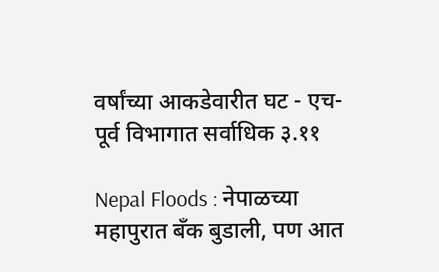वर्षांच्या आकडेवारीत घट - एच-पूर्व विभागात सर्वाधिक ३.११

Nepal Floods : नेपाळच्या महापुरात बँक बुडाली, पण आत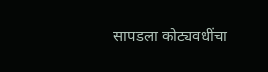सापडला कोट्यवधींचा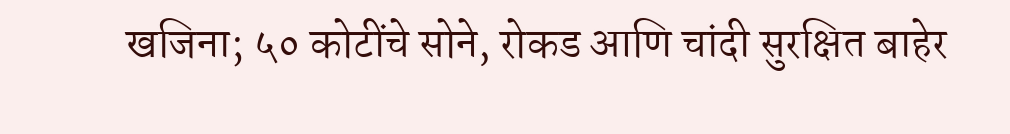खजिना; ५० कोटींचे सोने, रोकड आणि चांदी सुरक्षित बाहेर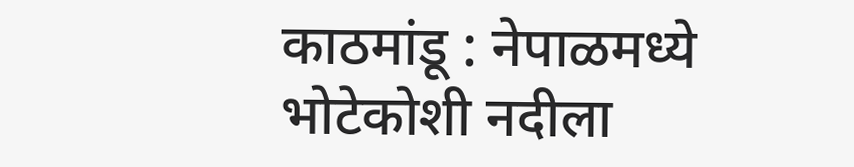काठमांडू : नेपाळमध्ये भोटेकोशी नदीला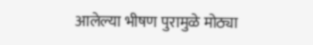आलेल्या भीषण पुरामुळे मोठ्या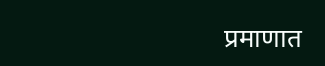प्रमाणात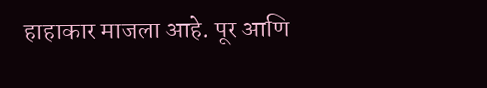हाहाकार माजला आहे. पूर आणि